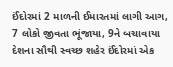ઈંદોરમાં 2 માળની ઈમારતમાં લાગી આગ, 7 લોકો જીવતા ભૂંજાયા, 9ને બચાવાયા
દેશના સૌથી સ્વચ્છ શહેર ઈંદોરમાં એક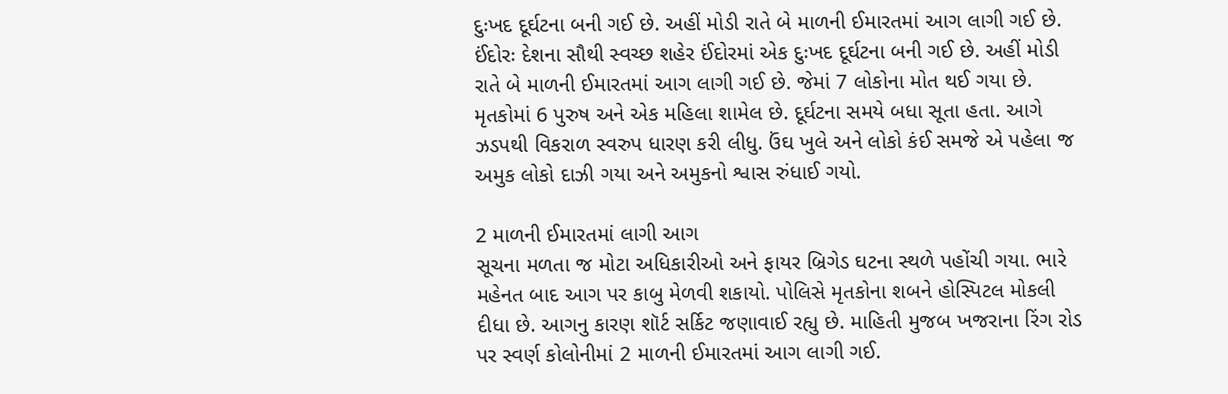દુઃખદ દૂર્ઘટના બની ગઈ છે. અહીં મોડી રાતે બે માળની ઈમારતમાં આગ લાગી ગઈ છે.
ઈંદોરઃ દેશના સૌથી સ્વચ્છ શહેર ઈંદોરમાં એક દુઃખદ દૂર્ઘટના બની ગઈ છે. અહીં મોડી રાતે બે માળની ઈમારતમાં આગ લાગી ગઈ છે. જેમાં 7 લોકોના મોત થઈ ગયા છે. મૃતકોમાં 6 પુરુષ અને એક મહિલા શામેલ છે. દૂર્ઘટના સમયે બધા સૂતા હતા. આગે ઝડપથી વિકરાળ સ્વરુપ ધારણ કરી લીધુ. ઉંઘ ખુલે અને લોકો કંઈ સમજે એ પહેલા જ અમુક લોકો દાઝી ગયા અને અમુકનો શ્વાસ રુંધાઈ ગયો.

2 માળની ઈમારતમાં લાગી આગ
સૂચના મળતા જ મોટા અધિકારીઓ અને ફાયર બ્રિગેડ ઘટના સ્થળે પહોંચી ગયા. ભારે મહેનત બાદ આગ પર કાબુ મેળવી શકાયો. પોલિસે મૃતકોના શબને હોસ્પિટલ મોકલી દીધા છે. આગનુ કારણ શૉર્ટ સર્કિટ જણાવાઈ રહ્યુ છે. માહિતી મુજબ ખજરાના રિંગ રોડ પર સ્વર્ણ કોલોનીમાં 2 માળની ઈમારતમાં આગ લાગી ગઈ.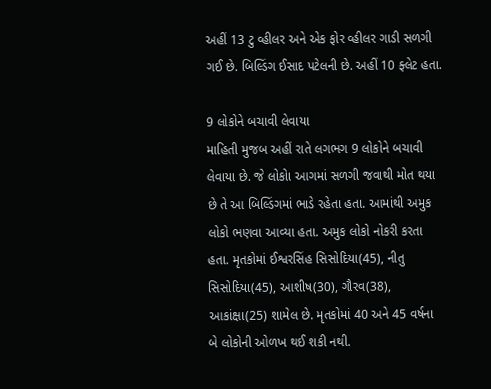અહીં 13 ટુ વ્હીલર અને એક ફોર વ્હીલર ગાડી સળગી ગઈ છે. બિલ્ડિંગ ઈસાદ પટેલની છે. અહીં 10 ફ્લેટ હતા.

9 લોકોને બચાવી લેવાયા
માહિતી મુજબ અહીં રાતે લગભગ 9 લોકોને બચાવી લેવાયા છે. જે લોકોા આગમાં સળગી જવાથી મોત થયા છે તે આ બિલ્ડિંગમાં ભાડે રહેતા હતા. આમાંથી અમુક લોકો ભણવા આવ્યા હતા. અમુક લોકો નોકરી કરતા હતા. મૃતકોમાં ઈશ્વરસિંહ સિસોદિયા(45), નીતુ સિસોદિયા(45), આશીષ(30), ગૌરવ(38), આકાંક્ષા(25) શામેલ છે. મૃતકોમાં 40 અને 45 વર્ષના બે લોકોની ઓળખ થઈ શકી નથી.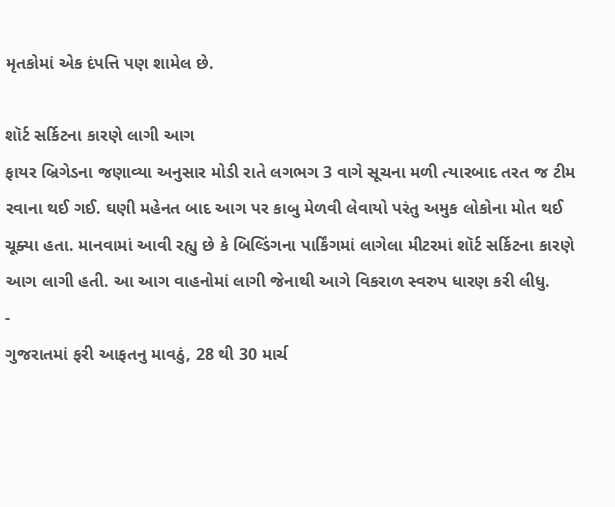મૃતકોમાં એક દંપત્તિ પણ શામેલ છે.

શૉર્ટ સર્કિટના કારણે લાગી આગ
ફાયર બ્રિગેડના જણાવ્યા અનુસાર મોડી રાતે લગભગ 3 વાગે સૂચના મળી ત્યારબાદ તરત જ ટીમ રવાના થઈ ગઈ. ઘણી મહેનત બાદ આગ પર કાબુ મેળવી લેવાયો પરંતુ અમુક લોકોના મોત થઈ ચૂક્યા હતા. માનવામાં આવી રહ્યુ છે કે બિલ્ડિંગના પાર્કિંગમાં લાગેલા મીટરમાં શૉર્ટ સર્કિટના કારણે આગ લાગી હતી. આ આગ વાહનોમાં લાગી જેનાથી આગે વિકરાળ સ્વરુપ ધારણ કરી લીધુ.
-
ગુજરાતમાં ફરી આફતનુ માવઠું, 28 થી 30 માર્ચ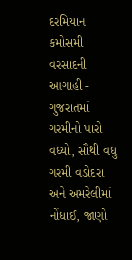દરમિયાન કમોસમી વરસાદની આગાહી -
ગુજરાતમાં ગરમીનો પારો વધ્યો, સૌથી વધુ ગરમી વડોદરા અને અમરેલીમાં નોંધાઈ, જાણો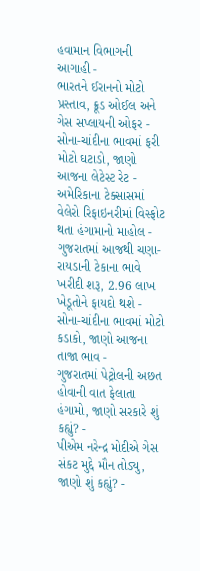હવામાન વિભાગની આગાહી -
ભારતને ઈરાનનો મોટો પ્રસ્તાવ, ક્રૂડ ઓઈલ અને ગેસ સપ્લાયની ઓફર -
સોના-ચાંદીના ભાવમાં ફરી મોટો ઘટાડો, જાણો આજના લેટેસ્ટ રેટ -
અમેરિકાના ટેક્સાસમાં વેલેરો રિફાઇનરીમાં વિસ્ફોટ થતા હંગામાનો માહોલ -
ગુજરાતમાં આજથી ચણા-રાયડાની ટેકાના ભાવે ખરીદી શરૂ, 2.96 લાખ ખેડૂતોને ફાયદો થશે -
સોના-ચાંદીના ભાવમાં મોટો કડાકો, જાણો આજના તાજા ભાવ -
ગુજરાતમાં પેટ્રોલની અછત હોવાની વાત ફેલાતા હંગામો, જાણો સરકારે શું કહ્યું? -
પીએમ નરેન્દ્ર મોદીએ ગેસ સંકટ મુદ્દે મૌન તોડ્યુ, જાણો શું કહ્યું? -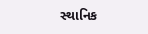સ્થાનિક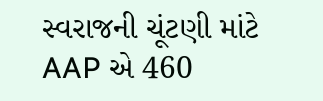સ્વરાજની ચૂંટણી માંટે AAP એ 460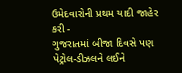ઉમેદવારોની પ્રથમ યાદી જાહેર કરી -
ગુજરાતમાં બીજા દિવસે પણ પેટ્રોલ-ડીઝલને લઈને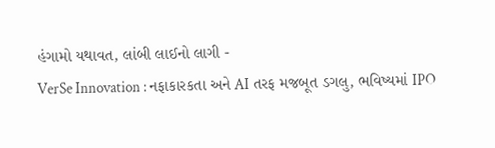હંગામો યથાવત, લાંબી લાઈનો લાગી -
VerSe Innovation : નફાકારકતા અને AI તરફ મજબૂત ડગલુ, ભવિષ્યમાં IPO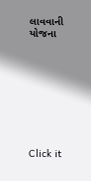લાવવાની યોજના









Click it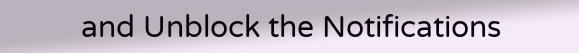and Unblock the Notifications